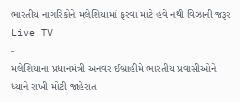ભારતીય નાગરિકોને મલેશિયામાં ફરવા માટે હવે નથી વિઝાની જરૂર
Live TV
-
મલેશિયાના પ્રધાનમંત્રી અનવર ઈબ્રાહીમે ભારતીય પ્રવાસીઓને ધ્યાને રાખી મોટી જાહેરાત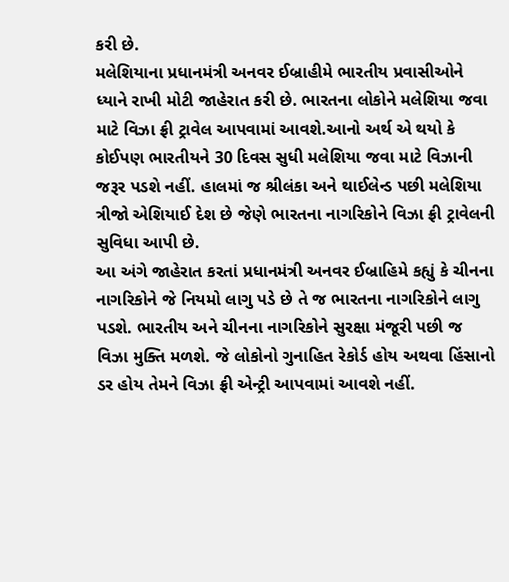કરી છે.
મલેશિયાના પ્રધાનમંત્રી અનવર ઈબ્રાહીમે ભારતીય પ્રવાસીઓને ધ્યાને રાખી મોટી જાહેરાત કરી છે. ભારતના લોકોને મલેશિયા જવા માટે વિઝા ફ્રી ટ્રાવેલ આપવામાં આવશે.આનો અર્થ એ થયો કે કોઈપણ ભારતીયને 30 દિવસ સુધી મલેશિયા જવા માટે વિઝાની જરૂર પડશે નહીં. હાલમાં જ શ્રીલંકા અને થાઈલેન્ડ પછી મલેશિયા ત્રીજો એશિયાઈ દેશ છે જેણે ભારતના નાગરિકોને વિઝા ફ્રી ટ્રાવેલની સુવિધા આપી છે.
આ અંગે જાહેરાત કરતાં પ્રધાનમંત્રી અનવર ઈબ્રાહિમે કહ્યું કે ચીનના નાગરિકોને જે નિયમો લાગુ પડે છે તે જ ભારતના નાગરિકોને લાગુ પડશે. ભારતીય અને ચીનના નાગરિકોને સુરક્ષા મંજૂરી પછી જ વિઝા મુક્તિ મળશે. જે લોકોનો ગુનાહિત રેકોર્ડ હોય અથવા હિંસાનો ડર હોય તેમને વિઝા ફ્રી એન્ટ્રી આપવામાં આવશે નહીં.